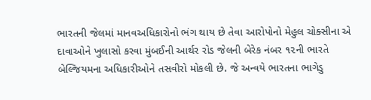ભારતની જેલમાં માનવઅધિકારોનો ભંગ થાય છે તેવા આરોપોનો મેહુલ ચોક્સીના એ દાવાઓને ખુલાસો કરવા મુંબઈની આર્થર રોડ જેલની બેરેક નંબર ૧૨ની ભારતે બેલ્જિયમના અધિકારીઓને તસવીરો મોકલી છે. જે અન્વયે ભારતના ભાગેડુ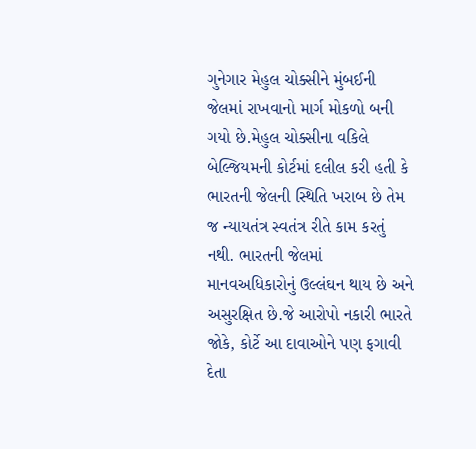ગુનેગાર મેહુલ ચોક્સીને મુંબઈની જેલમાં રાખવાનો માર્ગ મોકળો બની ગયો છે.મેહુલ ચોક્સીના વકિલે બેલ્જિયમની કોર્ટમાં દલીલ કરી હતી કે ભારતની જેલની સ્થિતિ ખરાબ છે તેમ જ ન્યાયતંત્ર સ્વતંત્ર રીતે કામ કરતું નથી. ભારતની જેલમાં માનવઅધિકારોનું ઉલ્લંઘન થાય છે અને અસુરક્ષિત છે.જે આરોપો નકારી ભારતે જોકે, કોર્ટે આ દાવાઓને પણ ફગાવી દેતા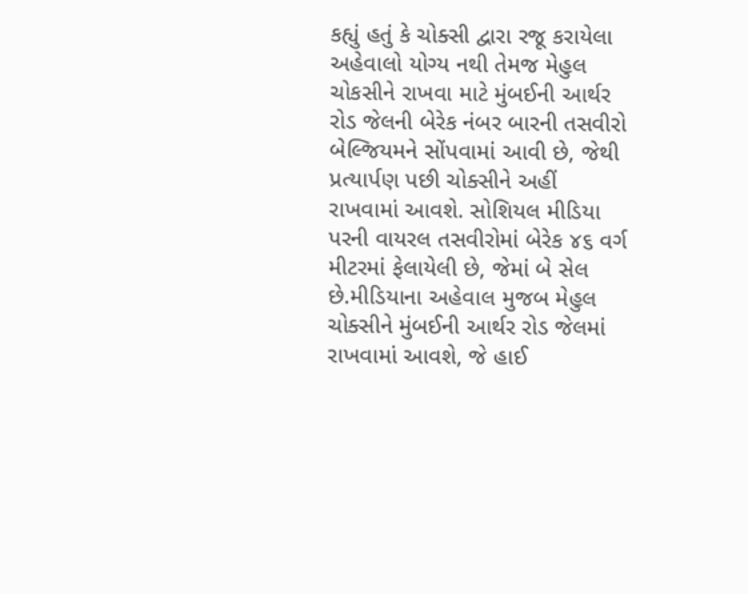કહ્યું હતું કે ચોક્સી દ્વારા રજૂ કરાયેલા અહેવાલો યોગ્ય નથી તેમજ મેહુલ ચોકસીને રાખવા માટે મુંબઈની આર્થર રોડ જેલની બેરેક નંબર બારની તસવીરો બેલ્જિયમને સોંપવામાં આવી છે, જેથી પ્રત્યાર્પણ પછી ચોક્સીને અહીં રાખવામાં આવશે. સોશિયલ મીડિયા પરની વાયરલ તસવીરોમાં બેરેક ૪૬ વર્ગ મીટરમાં ફેલાયેલી છે, જેમાં બે સેલ છે.મીડિયાના અહેવાલ મુજબ મેહુલ ચોક્સીને મુંબઈની આર્થર રોડ જેલમાં રાખવામાં આવશે, જે હાઈ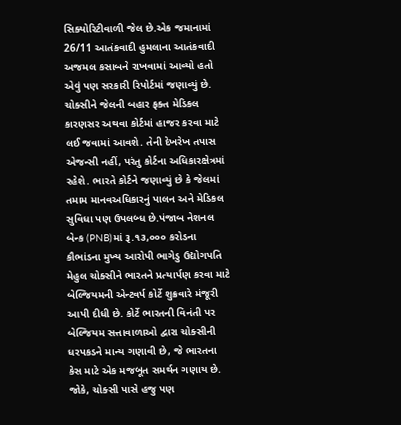સિક્યોરિટીવાળી જેલ છે.એક જમાનામાં 26/11 આતંકવાદી હુમલાના આતંકવાદી અજમલ કસાબને રાખવામાં આવ્યો હતો એવું પણ સરકારી રિપોર્ટમાં જણાવ્યું છે. ચોક્સીને જેલની બહાર ફક્ત મેડિકલ કારણસર અથવા કોર્ટમાં હાજર કરવા માટે લઈ જવામાં આવશે. તેની દેખરેખ તપાસ એજન્સી નહીં, પરંતુ કોર્ટના અધિકારક્ષેત્રમાં રહેશે. ભારતે કોર્ટને જણાવ્યું છે કે જેલમાં તમામ માનવઅધિકારનું પાલન અને મેડિકલ સુવિધા પણ ઉપલબ્ધ છે.પંજાબ નેશનલ બેન્ક (PNB)માં રૂ.૧૩,૦૦૦ કરોડના કૌભાંડના મુખ્ય આરોપી ભાગેડુ ઉદ્યોગપતિ મેહુલ ચોક્સીને ભારતને પ્રત્યાર્પણ કરવા માટે બેલ્જિયમની એન્ટવર્પ કોર્ટે શુક્રવારે મંજૂરી આપી દીધી છે. કોર્ટે ભારતની વિનંતી પર બેલ્જિયમ સત્તાવાળાઓ દ્વારા ચોક્સીની ધરપકડને માન્ય ગણાવી છે, જે ભારતના કેસ માટે એક મજબૂત સમર્થન ગણાય છે. જોકે, ચોક્સી પાસે હજુ પણ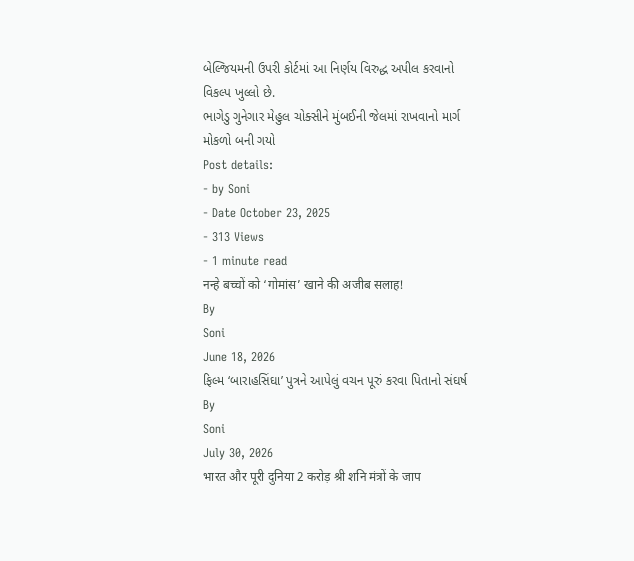બેલ્જિયમની ઉપરી કોર્ટમાં આ નિર્ણય વિરુદ્ધ અપીલ કરવાનો વિકલ્પ ખુલ્લો છે.
ભાગેડુ ગુનેગાર મેહુલ ચોક્સીને મુંબઈની જેલમાં રાખવાનો માર્ગ મોકળો બની ગયો
Post details:
- by Soni
- Date October 23, 2025
- 313 Views
- 1 minute read
नन्हे बच्चों को ‘गोमांस’ खाने की अजीब सलाह!
By
Soni
June 18, 2026
ફિલ્મ ‘બારાહસિંઘા’ પુત્રને આપેલું વચન પૂરું કરવા પિતાનો સંઘર્ષ
By
Soni
July 30, 2026
भारत और पूरी दुनिया 2 करोड़ श्री शनि मंत्रों के जाप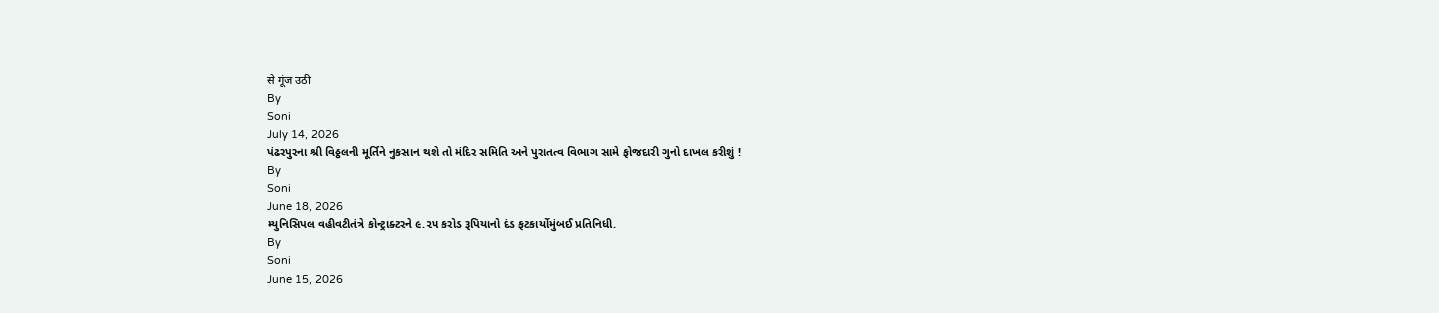से गूंज उठी
By
Soni
July 14, 2026
પંઢરપુરના શ્રી વિઠ્ઠલની મૂર્તિને નુકસાન થશે તો મંદિર સમિતિ અને પુરાતત્વ વિભાગ સામે ફોજદારી ગુનો દાખલ કરીશું !
By
Soni
June 18, 2026
મ્યુનિસિપલ વહીવટીતંત્રે કોન્ટ્રાક્ટરને ૯.૨૫ કરોડ રૂપિયાનો દંડ ફટકાર્યોમુંબઈ પ્રતિનિધી.
By
Soni
June 15, 2026